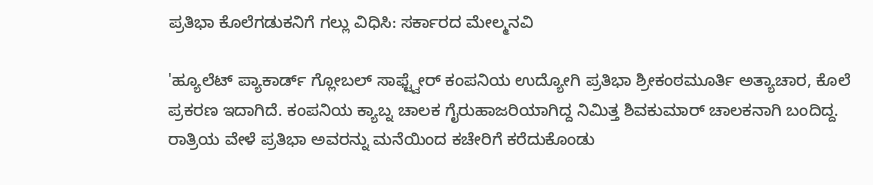ಪ್ರತಿಭಾ ಕೊಲೆಗಡುಕನಿಗೆ ಗಲ್ಲು ವಿಧಿಸಿ: ಸರ್ಕಾರದ ಮೇಲ್ಮನವಿ

'ಹ್ಯೂಲೆಟ್ ಪ್ಯಾಕಾರ್ಡ್ ಗ್ಲೋಬಲ್ ಸಾಫ್ಟ್ವೇರ್ ಕಂಪನಿಯ ಉದ್ಯೋಗಿ ಪ್ರತಿಭಾ ಶ್ರೀಕಂಠಮೂರ್ತಿ ಅತ್ಯಾಚಾರ, ಕೊಲೆ ಪ್ರಕರಣ ಇದಾಗಿದೆ. ಕಂಪನಿಯ ಕ್ಯಾಬ್ನ ಚಾಲಕ ಗೈರುಹಾಜರಿಯಾಗಿದ್ದ ನಿಮಿತ್ತ ಶಿವಕುಮಾರ್ ಚಾಲಕನಾಗಿ ಬಂದಿದ್ದ.
ರಾತ್ರಿಯ ವೇಳೆ ಪ್ರತಿಭಾ ಅವರನ್ನು ಮನೆಯಿಂದ ಕಚೇರಿಗೆ ಕರೆದುಕೊಂಡು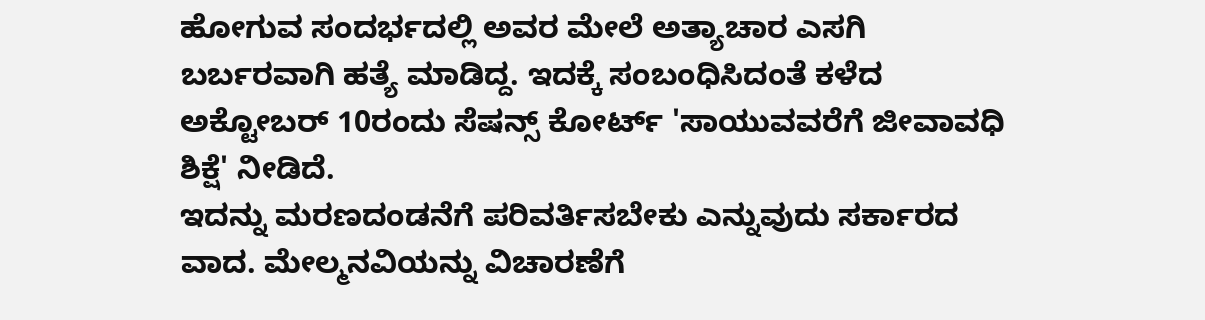ಹೋಗುವ ಸಂದರ್ಭದಲ್ಲಿ ಅವರ ಮೇಲೆ ಅತ್ಯಾಚಾರ ಎಸಗಿ ಬರ್ಬರವಾಗಿ ಹತ್ಯೆ ಮಾಡಿದ್ದ. ಇದಕ್ಕೆ ಸಂಬಂಧಿಸಿದಂತೆ ಕಳೆದ ಅಕ್ಟೋಬರ್ 10ರಂದು ಸೆಷನ್ಸ್ ಕೋರ್ಟ್ 'ಸಾಯುವವರೆಗೆ ಜೀವಾವಧಿ ಶಿಕ್ಷೆ' ನೀಡಿದೆ.
ಇದನ್ನು ಮರಣದಂಡನೆಗೆ ಪರಿವರ್ತಿಸಬೇಕು ಎನ್ನುವುದು ಸರ್ಕಾರದ ವಾದ. ಮೇಲ್ಮನವಿಯನ್ನು ವಿಚಾರಣೆಗೆ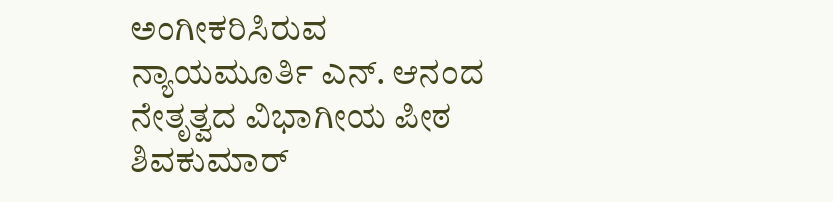ಅಂಗೀಕರಿಸಿರುವ ನ್ಯಾಯಮೂರ್ತಿ ಎನ್. ಆನಂದ ನೇತೃತ್ವದ ವಿಭಾಗೀಯ ಪೀಠ ಶಿವಕುಮಾರ್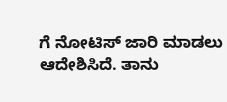ಗೆ ನೋಟಿಸ್ ಜಾರಿ ಮಾಡಲು ಆದೇಶಿಸಿದೆ. ತಾನು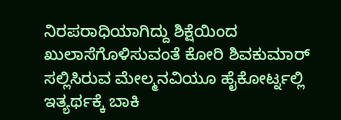ನಿರಪರಾಧಿಯಾಗಿದ್ದು ಶಿಕ್ಷೆಯಿಂದ ಖುಲಾಸೆಗೊಳಿಸುವಂತೆ ಕೋರಿ ಶಿವಕುಮಾರ್ ಸಲ್ಲಿಸಿರುವ ಮೇಲ್ಮನವಿಯೂ ಹೈಕೋರ್ಟ್ನಲ್ಲಿ ಇತ್ಯರ್ಥಕ್ಕೆ ಬಾಕಿ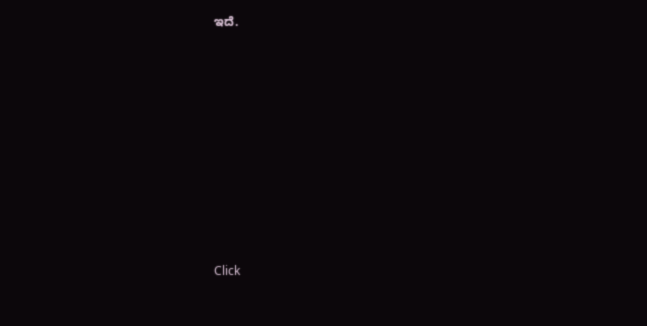ಇದೆ.












Click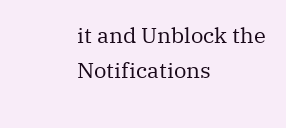it and Unblock the Notifications